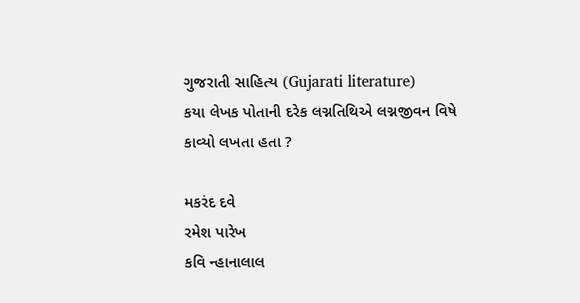ગુજરાતી સાહિત્ય (Gujarati literature)
કયા લેખક પોતાની દરેક લગ્નતિથિએ લગ્નજીવન વિષે કાવ્યો લખતા હતા ?

મકરંદ દવે
રમેશ પારેખ
કવિ ન્હાનાલાલ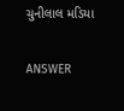ચુનીલાલ મડિયા

ANSWER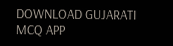DOWNLOAD GUJARATI MCQ APP